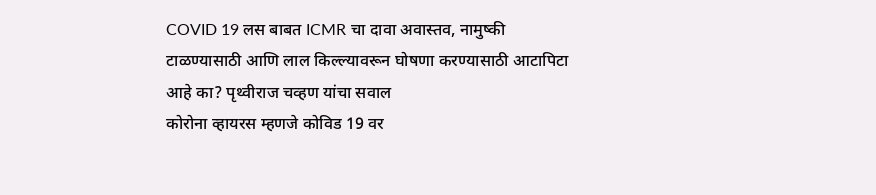COVID 19 लस बाबत ICMR चा दावा अवास्तव, नामुष्की टाळण्यासाठी आणि लाल किल्ल्यावरून घोषणा करण्यासाठी आटापिटा आहे का? पृथ्वीराज चव्हण यांचा सवाल
कोरोना व्हायरस म्हणजे कोविड 19 वर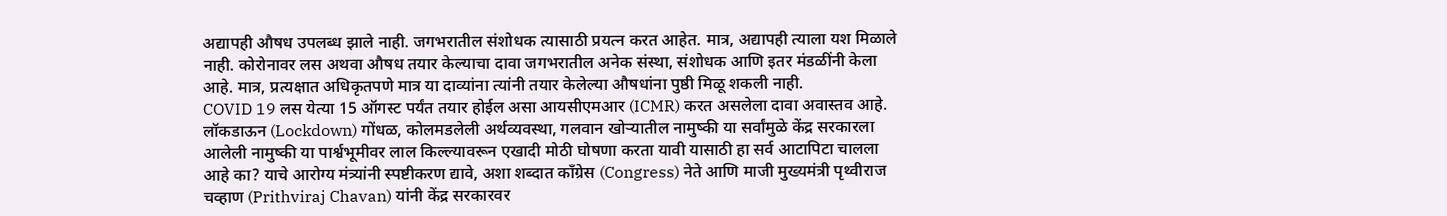अद्यापही औषध उपलब्ध झाले नाही. जगभरातील संशोधक त्यासाठी प्रयत्न करत आहेत. मात्र, अद्यापही त्याला यश मिळाले नाही. कोरोनावर लस अथवा औषध तयार केल्याचा दावा जगभरातील अनेक संस्था, संशोधक आणि इतर मंडळींनी केला आहे. मात्र, प्रत्यक्षात अधिकृतपणे मात्र या दाव्यांना त्यांनी तयार केलेल्या औषधांना पुष्ठी मिळू शकली नाही.
COVID 19 लस येत्या 15 ऑगस्ट पर्यंत तयार होईल असा आयसीएमआर (ICMR) करत असलेला दावा अवास्तव आहे. लॉकडाऊन (Lockdown) गोंधळ, कोलमडलेली अर्थव्यवस्था, गलवान खोऱ्यातील नामुष्की या सर्वांमुळे केंद्र सरकारला आलेली नामुष्की या पार्श्वभूमीवर लाल किल्ल्यावरून एखादी मोठी घोषणा करता यावी यासाठी हा सर्व आटापिटा चालला आहे का? याचे आरोग्य मंत्र्यांनी स्पष्टीकरण द्यावे, अशा शब्दात काँग्रेस (Congress) नेते आणि माजी मुख्यमंत्री पृथ्वीराज चव्हाण (Prithviraj Chavan) यांनी केंद्र सरकारवर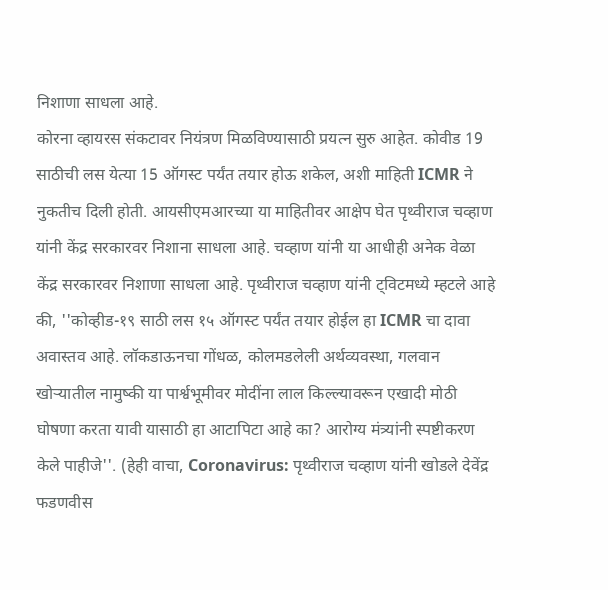निशाणा साधला आहे.
कोरना व्हायरस संकटावर नियंत्रण मिळविण्यासाठी प्रयत्न सुरु आहेत. कोवीड 19 साठीची लस येत्या 15 ऑगस्ट पर्यंत तयार होऊ शकेल, अशी माहिती ICMR ने नुकतीच दिली होती. आयसीएमआरच्या या माहितीवर आक्षेप घेत पृथ्वीराज चव्हाण यांनी केंद्र सरकारवर निशाना साधला आहे. चव्हाण यांनी या आधीही अनेक वेळा केंद्र सरकारवर निशाणा साधला आहे. पृथ्वीराज चव्हाण यांनी ट्विटमध्ये म्हटले आहे की, ''कोव्हीड-१९ साठी लस १५ ऑगस्ट पर्यंत तयार होईल हा ICMR चा दावा अवास्तव आहे. लॉकडाऊनचा गोंधळ, कोलमडलेली अर्थव्यवस्था, गलवान खोऱ्यातील नामुष्की या पार्श्वभूमीवर मोदींना लाल किल्ल्यावरून एखादी मोठी घोषणा करता यावी यासाठी हा आटापिटा आहे का? आरोग्य मंत्र्यांनी स्पष्टीकरण केले पाहीजे''. (हेही वाचा, Coronavirus: पृथ्वीराज चव्हाण यांनी खोडले देवेंद्र फडणवीस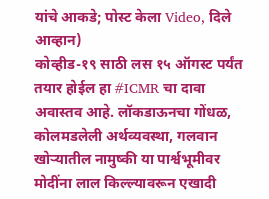यांचे आकडे; पोस्ट केला Video, दिले आव्हान)
कोव्हीड-१९ साठी लस १५ ऑगस्ट पर्यंत तयार होईल हा #ICMR चा दावा अवास्तव आहे. लॉकडाऊनचा गोंधळ, कोलमडलेली अर्थव्यवस्था, गलवान खोऱ्यातील नामुष्की या पार्श्वभूमीवर मोदींना लाल किल्ल्यावरून एखादी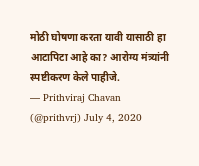मोठी घोषणा करता यावी यासाठी हा आटापिटा आहे का? आरोग्य मंत्र्यांनी स्पष्टीकरण केले पाहीजे.
— Prithviraj Chavan (@prithvrj) July 4, 2020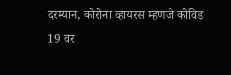दरम्यान, कोरोना व्हायरस म्हणजे कोविड 19 वर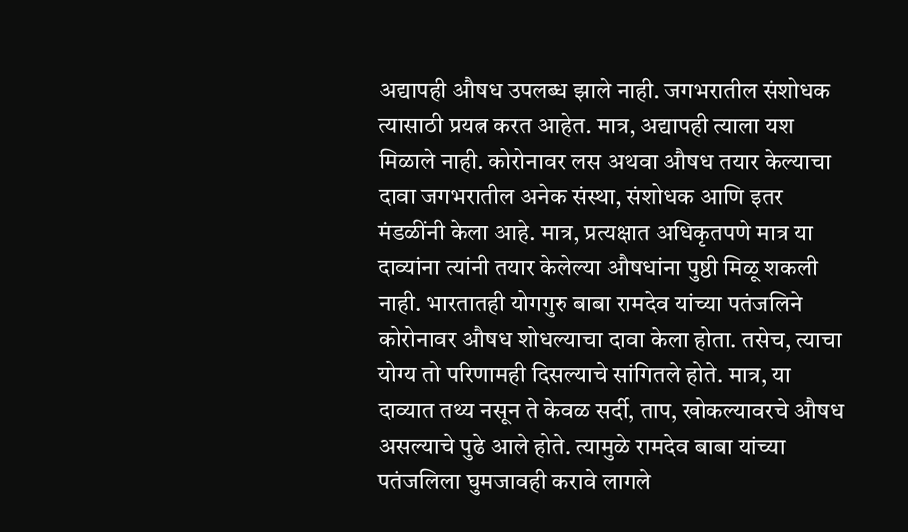अद्यापही औषध उपलब्ध झाले नाही. जगभरातील संशोधक त्यासाठी प्रयत्न करत आहेत. मात्र, अद्यापही त्याला यश मिळाले नाही. कोरोनावर लस अथवा औषध तयार केल्याचा दावा जगभरातील अनेक संस्था, संशोधक आणि इतर मंडळींनी केला आहे. मात्र, प्रत्यक्षात अधिकृतपणे मात्र या दाव्यांना त्यांनी तयार केलेल्या औषधांना पुष्ठी मिळू शकली नाही. भारतातही योगगुरु बाबा रामदेव यांच्या पतंजलिने कोरोनावर औषध शोधल्याचा दावा केला होता. तसेच, त्याचा योग्य तो परिणामही दिसल्याचे सांगितले होते. मात्र, या दाव्यात तथ्य नसून ते केवळ सर्दी, ताप, खोकल्यावरचे औषध असल्याचे पुढे आले होते. त्यामुळे रामदेव बाबा यांच्या पतंजलिला घुमजावही करावे लागले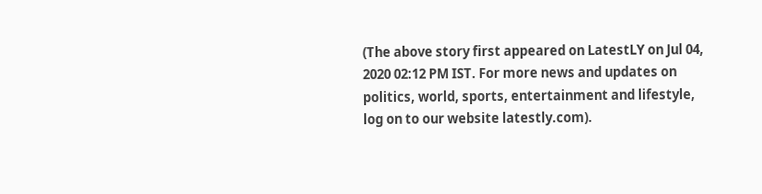(The above story first appeared on LatestLY on Jul 04, 2020 02:12 PM IST. For more news and updates on politics, world, sports, entertainment and lifestyle, log on to our website latestly.com).